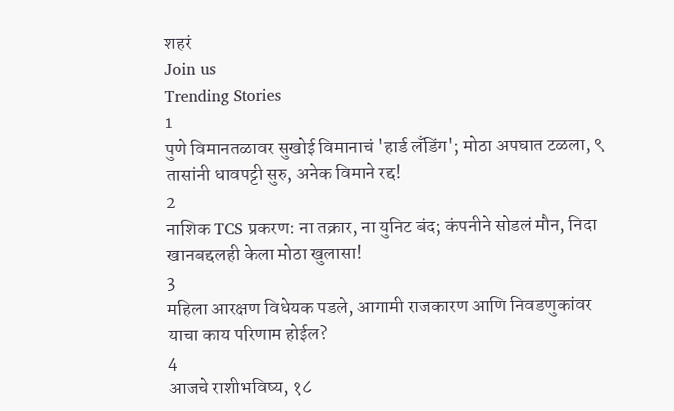शहरं
Join us
Trending Stories
1
पुणे विमानतळावर सुखोई विमानाचं 'हार्ड लँडिंग'; मोठा अपघात टळला, ९ तासांनी धावपट्टी सुरु, अनेक विमाने रद्द!
2
नाशिक TCS प्रकरण: ना तक्रार, ना युनिट बंद; कंपनीने सोडलं मौन, निदा खानबद्दलही केला मोठा खुलासा!
3
महिला आरक्षण विधेयक पडले, आगामी राजकारण आणि निवडणुकांवर याचा काय परिणाम होईल?
4
आजचे राशीभविष्य, १८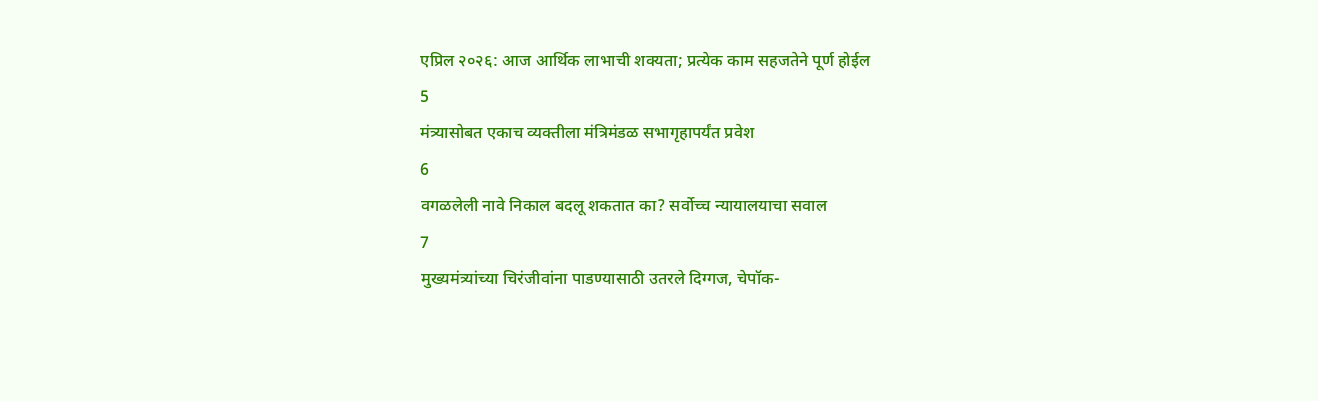एप्रिल २०२६: आज आर्थिक लाभाची शक्यता; प्रत्येक काम सहजतेने पूर्ण होईल
5
मंत्र्यासोबत एकाच व्यक्तीला मंत्रिमंडळ सभागृहापर्यंत प्रवेश
6
वगळलेली नावे निकाल बदलू शकतात का? सर्वोच्च न्यायालयाचा सवाल
7
मुख्यमंत्र्यांच्या चिरंजीवांना पाडण्यासाठी उतरले दिग्गज, चेपॉक-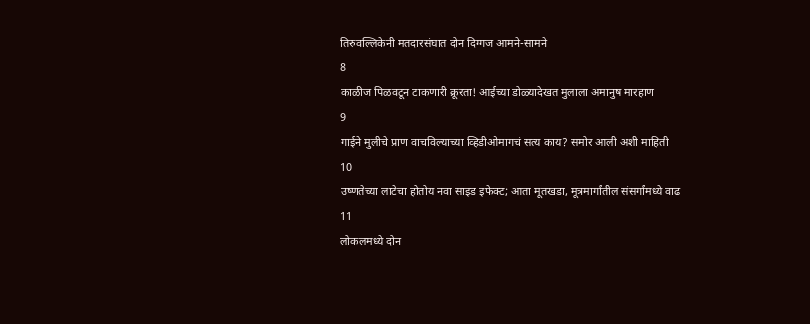तिरुवल्लिकेनी मतदारसंघात दोन दिग्गज आमने-सामने
8
काळीज पिळवटून टाकणारी क्रूरता! आईच्या डोळ्यादेखत मुलाला अमानुष मारहाण
9
गाईने मुलीचे प्राण वाचविल्याच्या व्हिडीओमागचं सत्य काय? समोर आली अशी माहिती
10
उष्णतेच्या लाटेचा होतोय नवा साइड इफेक्ट; आता मूतखडा, मूत्रमार्गांतील संसर्गांमध्ये वाढ
11
लोकलमध्ये दोन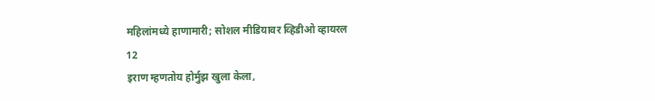महिलांमध्ये हाणामारी; सोशल मीडियावर व्हिडीओ व्हायरल
12
इराण म्हणतोय होर्मुझ खुला केला,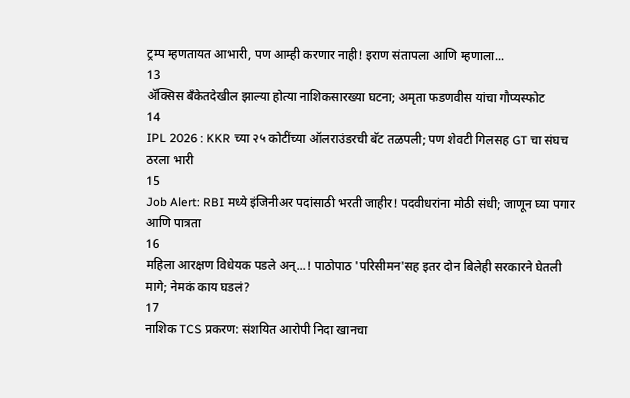ट्रम्प म्हणतायत आभारी, पण आम्ही करणार नाही! इराण संतापला आणि म्हणाला...
13
ॲक्सिस बँकेतदेखील झाल्या होत्या नाशिकसारख्या घटना; अमृता फडणवीस यांचा गौप्यस्फोट
14
IPL 2026 : KKR च्या २५ कोटींच्या ऑलराउंडरची बॅट तळपली; पण शेवटी गिलसह GT चा संघच ठरला भारी
15
Job Alert: RBI मध्ये इंजिनीअर पदांसाठी भरती जाहीर! पदवीधरांना मोठी संधी; जाणून घ्या पगार आणि पात्रता
16
महिला आरक्षण विधेयक पडले अन्...! पाठोपाठ 'परिसीमन'सह इतर दोन बिलेही सरकारने घेतली मागे; नेमकं काय घडलं?
17
नाशिक TCS प्रकरण: संशयित आरोपी निदा खानचा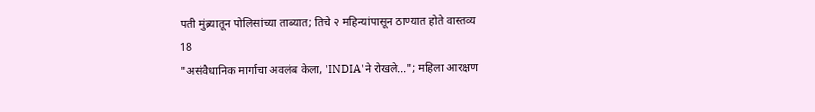पती मुंब्र्यातून पोलिसांच्या ताब्यात; तिचे २ महिन्यांपासून ठाण्यात होते वास्तव्य
18
"असंवैधानिक मार्गाचा अवलंब केला, 'INDIA'ने रोखले..."; महिला आरक्षण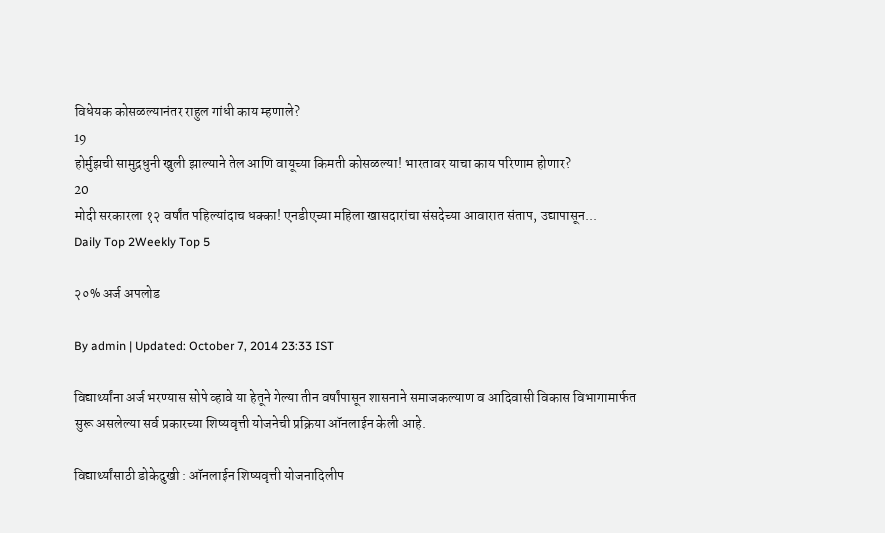विधेयक कोसळल्यानंतर राहुल गांधी काय म्हणाले?
19
होर्मुझची सामुद्रधुनी खुली झाल्याने तेल आणि वायूच्या किमती कोसळल्या! भारतावर याचा काय परिणाम होणार?
20
मोदी सरकारला १२ वर्षांत पहिल्यांदाच धक्का! एनडीएच्या महिला खासदारांचा संसदेच्या आवारात संताप, उद्यापासून...
Daily Top 2Weekly Top 5

२०% अर्ज अपलोड

By admin | Updated: October 7, 2014 23:33 IST

विद्यार्थ्यांना अर्ज भरण्यास सोपे व्हावे या हेतूने गेल्या तीन वर्षांपासून शासनाने समाजकल्याण व आदिवासी विकास विभागामार्फत सुरू असलेल्या सर्व प्रकारच्या शिष्यवृत्ती योजनेची प्रक्रिया ऑनलाईन केली आहे.

विद्यार्थ्यांसाठी डोकेदुखी : ऑनलाईन शिष्यवृत्ती योजनादिलीप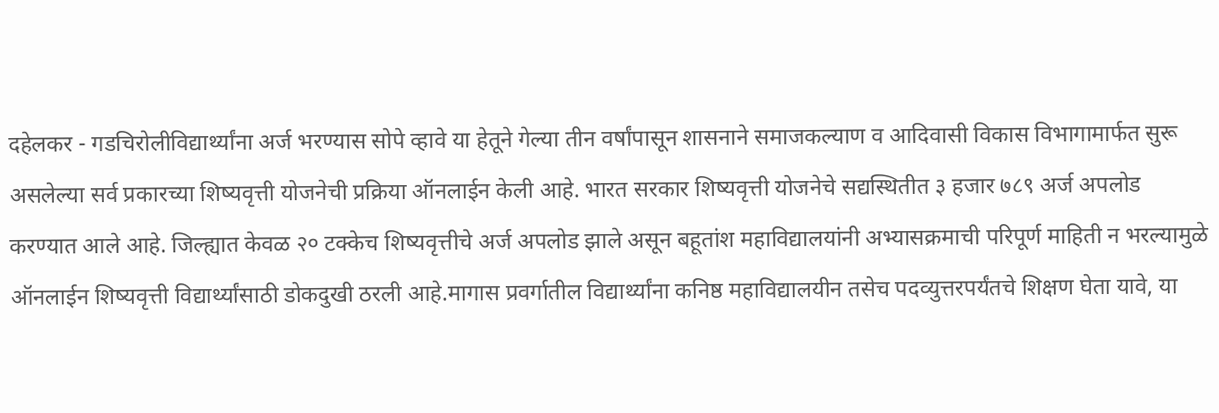दहेलकर - गडचिरोलीविद्यार्थ्यांना अर्ज भरण्यास सोपे व्हावे या हेतूने गेल्या तीन वर्षांपासून शासनाने समाजकल्याण व आदिवासी विकास विभागामार्फत सुरू असलेल्या सर्व प्रकारच्या शिष्यवृत्ती योजनेची प्रक्रिया ऑनलाईन केली आहे. भारत सरकार शिष्यवृत्ती योजनेचे सद्यस्थितीत ३ हजार ७८९ अर्ज अपलोड करण्यात आले आहे. जिल्ह्यात केवळ २० टक्केच शिष्यवृत्तीचे अर्ज अपलोड झाले असून बहूतांश महाविद्यालयांनी अभ्यासक्रमाची परिपूर्ण माहिती न भरल्यामुळे ऑनलाईन शिष्यवृत्ती विद्यार्थ्यांसाठी डोकदुखी ठरली आहे.मागास प्रवर्गातील विद्यार्थ्यांना कनिष्ठ महाविद्यालयीन तसेच पदव्युत्तरपर्यंतचे शिक्षण घेता यावे, या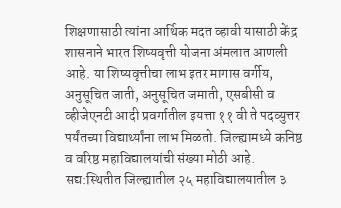शिक्षणासाठी त्यांना आर्थिक मदत व्हावी यासाठी केंद्र शासनाने भारत शिष्यवृत्ती योजना अंमलात आणली आहे. या शिष्यवृत्तीचा लाभ इतर मागास वर्गीय, अनुसूचित जाती, अनुसूचित जमाती, एसबीसी व व्हीजेएनटी आदी प्रवर्गातील इयत्ता ११ वी ते पदव्युत्तर पर्यंतच्या विद्यार्थ्यांना लाभ मिळतो. जिल्ह्यामध्ये कनिष्ठ व वरिष्ठ महाविद्यालयांची संख्या मोठी आहे. सद्य:स्थितीत जिल्ह्यातील २५ महाविद्यालयातील ३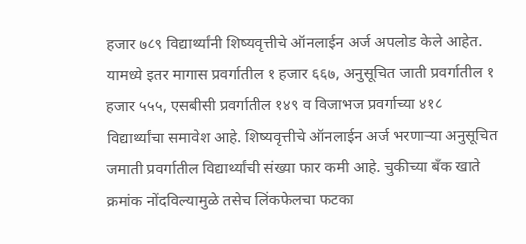हजार ७८९ विद्यार्थ्यांनी शिष्यवृत्तीचे ऑनलाईन अर्ज अपलोड केले आहेत. यामध्ये इतर मागास प्रवर्गातील १ हजार ६६७, अनुसूचित जाती प्रवर्गातील १ हजार ५५५, एसबीसी प्रवर्गातील १४९ व विजाभज प्रवर्गाच्या ४१८ विद्यार्थ्यांचा समावेश आहे. शिष्यवृत्तीचे ऑनलाईन अर्ज भरणाऱ्या अनुसूचित जमाती प्रवर्गातील विद्यार्थ्यांची संख्या फार कमी आहे. चुकीच्या बँक खाते क्रमांक नोंदविल्यामुळे तसेच लिंकफेलचा फटका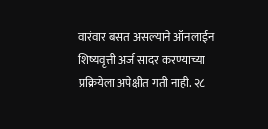वारंवार बसत असल्याने ऑनलाईन शिष्यवृत्ती अर्ज सादर करण्याच्या प्रक्रियेला अपेक्षीत गती नाही. २८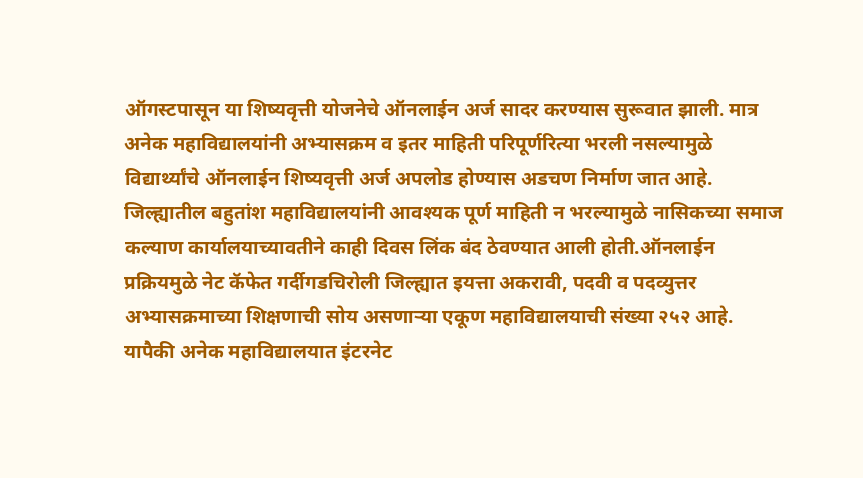ऑगस्टपासून या शिष्यवृत्ती योजनेचे ऑनलाईन अर्ज सादर करण्यास सुरूवात झाली. मात्र अनेक महाविद्यालयांनी अभ्यासक्रम व इतर माहिती परिपूर्णरित्या भरली नसल्यामुळे विद्यार्थ्यांचे ऑनलाईन शिष्यवृत्ती अर्ज अपलोड होण्यास अडचण निर्माण जात आहे. जिल्ह्यातील बहुतांश महाविद्यालयांनी आवश्यक पूर्ण माहिती न भरल्यामुळे नासिकच्या समाज कल्याण कार्यालयाच्यावतीने काही दिवस लिंक बंद ठेवण्यात आली होती.ऑनलाईन प्रक्रियमुळे नेट कॅफेत गर्दीगडचिरोली जिल्ह्यात इयत्ता अकरावी, पदवी व पदव्युत्तर अभ्यासक्रमाच्या शिक्षणाची सोय असणाऱ्या एकूण महाविद्यालयाची संख्या २५२ आहे. यापैकी अनेक महाविद्यालयात इंटरनेट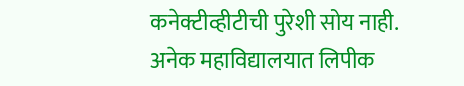कनेक्टीव्हीटीची पुरेशी सोय नाही. अनेक महाविद्यालयात लिपीक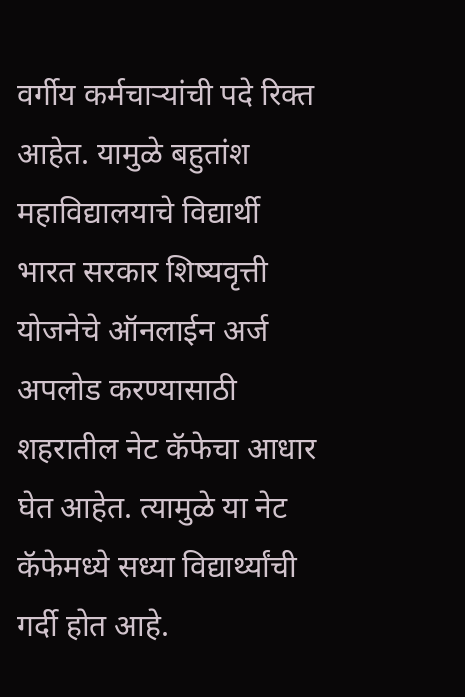वर्गीय कर्मचाऱ्यांची पदे रिक्त आहेत. यामुळे बहुतांश महाविद्यालयाचे विद्यार्थी भारत सरकार शिष्यवृत्ती योजनेचे ऑनलाईन अर्ज अपलोड करण्यासाठी शहरातील नेट कॅफेचा आधार घेत आहेत. त्यामुळे या नेट कॅफेमध्ये सध्या विद्यार्थ्यांची गर्दी होत आहे.